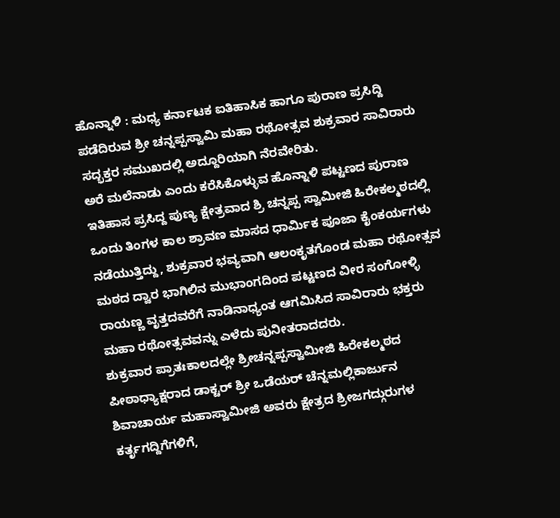ಹೊನ್ನಾಳಿ : ಮಧ್ಯ ಕರ್ನಾಟಕ ಐತಿಹಾಸಿಕ ಹಾಗೂ ಪುರಾಣ ಪ್ರಸಿದ್ದಿ ಪಡೆದಿರುವ ಶ್ರೀ ಚನ್ನಪ್ಪಸ್ವಾಮಿ ಮಹಾ ರಥೋತ್ಸವ ಶುಕ್ರವಾರ ಸಾವಿರಾರು ಸದ್ಭಕ್ತರ ಸಮುಖದಲ್ಲಿ ಅದ್ದೂರಿಯಾಗಿ ನೆರವೇರಿತು.
ಅರೆ ಮಲೆನಾಡು ಎಂದು ಕರೆಸಿಕೊಳ್ಳುವ ಹೊನ್ನಾಳಿ ಪಟ್ಟಣದ ಪುರಾಣ ಇತಿಹಾಸ ಪ್ರಸಿದ್ದ ಪುಣ್ಯ ಕ್ಷೇತ್ರವಾದ ಶ್ರಿ ಚನ್ನಪ್ಪ ಸ್ವಾಮೀಜಿ ಹಿರೇಕಲ್ಮಠದಲ್ಲಿ ಒಂದು ತಿಂಗಳ ಕಾಲ ಶ್ರಾವಣ ಮಾಸದ ಧಾರ್ಮಿಕ ಪೂಜಾ ಕೈಂಕರ್ಯಗಳು ನಡೆಯುತ್ತಿದ್ದು, ಶುಕ್ರವಾರ ಭವ್ಯವಾಗಿ ಆಲಂಕೃತಗೊಂಡ ಮಹಾ ರಥೋತ್ಸವ ಮಠದ ದ್ವಾರ ಭಾಗಿಲಿನ ಮುಭಾಂಗದಿಂದ ಪಟ್ಟಣದ ವೀರ ಸಂಗೋಳ್ಳಿ ರಾಯಣ್ಣ ವೃತ್ತದವರೆಗೆ ನಾಡಿನಾಧ್ಯಂತ ಆಗಮಿಸಿದ ಸಾವಿರಾರು ಭಕ್ತರು ಮಹಾ ರಥೋತ್ಸವವನ್ನು ಎಳೆದು ಪುನೀತರಾದದರು.
ಶುಕ್ರವಾರ ಪ್ರಾತಃಕಾಲದಲ್ಲೇ ಶ್ರೀಚನ್ನಪ್ಪಸ್ವಾಮೀಜಿ ಹಿರೇಕಲ್ಮಠದ ಪೀಠಾಧ್ಯಾಕ್ಷರಾದ ಡಾಕ್ಟರ್ ಶ್ರೀ ಒಡೆಯರ್ ಚೆನ್ನಮಲ್ಲಿಕಾರ್ಜುನ ಶಿವಾಚಾರ್ಯ ಮಹಾಸ್ವಾಮೀಜಿ ಅವರು ಕ್ಷೇತ್ರದ ಶ್ರೀಜಗದ್ಗುರುಗಳ ಕರ್ತೃಗದ್ದಿಗೆಗಳಿಗೆ,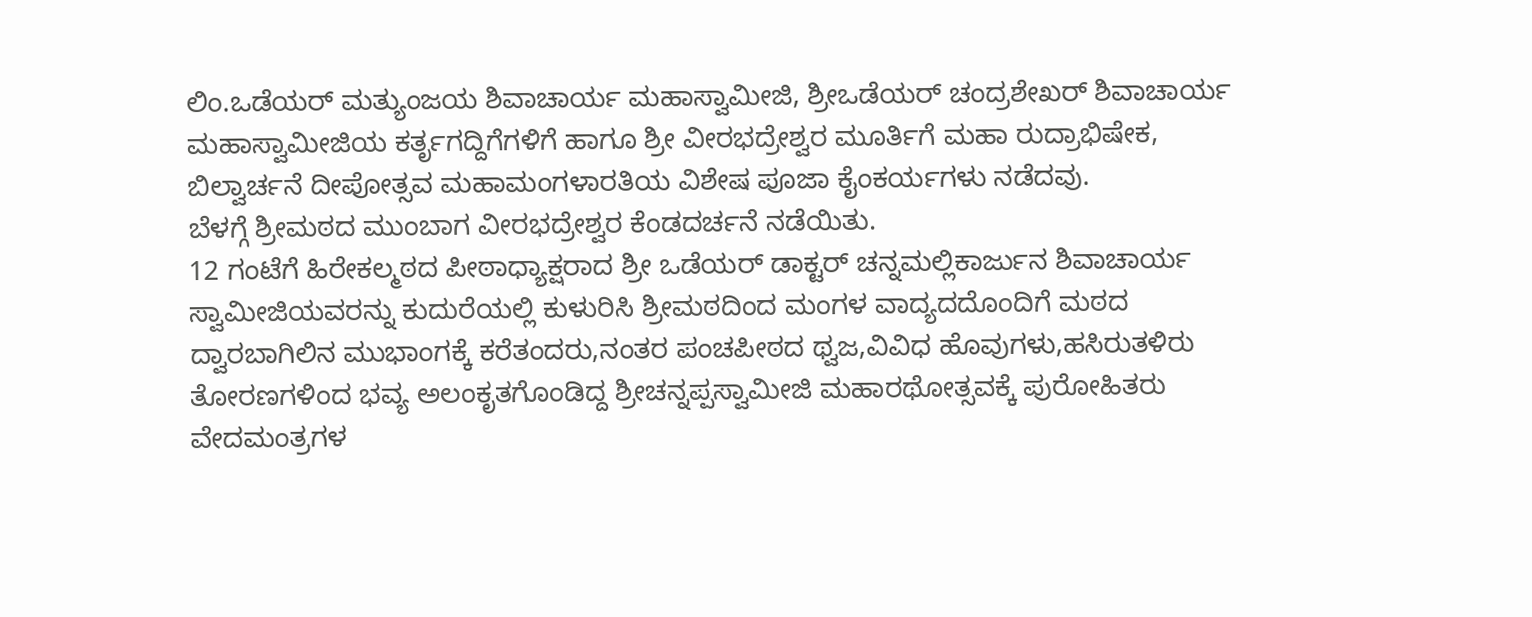ಲಿಂ.ಒಡೆಯರ್ ಮತ್ಯುಂಜಯ ಶಿವಾಚಾರ್ಯ ಮಹಾಸ್ವಾಮೀಜಿ, ಶ್ರೀಒಡೆಯರ್ ಚಂದ್ರಶೇಖರ್ ಶಿವಾಚಾರ್ಯ ಮಹಾಸ್ವಾಮೀಜಿಯ ಕರ್ತೃಗದ್ದಿಗೆಗಳಿಗೆ ಹಾಗೂ ಶ್ರೀ ವೀರಭದ್ರೇಶ್ವರ ಮೂರ್ತಿಗೆ ಮಹಾ ರುದ್ರಾಭಿಷೇಕ, ಬಿಲ್ವಾರ್ಚನೆ ದೀಪೋತ್ಸವ ಮಹಾಮಂಗಳಾರತಿಯ ವಿಶೇಷ ಪೂಜಾ ಕೈಂಕರ್ಯಗಳು ನಡೆದವು.
ಬೆಳಗ್ಗೆ ಶ್ರೀಮಠದ ಮುಂಬಾಗ ವೀರಭದ್ರೇಶ್ವರ ಕೆಂಡದರ್ಚನೆ ನಡೆಯಿತು.
12 ಗಂಟೆಗೆ ಹಿರೇಕಲ್ಮಠದ ಪೀಠಾಧ್ಯಾಕ್ಷರಾದ ಶ್ರೀ ಒಡೆಯರ್ ಡಾಕ್ಟರ್ ಚನ್ನಮಲ್ಲಿಕಾರ್ಜುನ ಶಿವಾಚಾರ್ಯ ಸ್ವಾಮೀಜಿಯವರನ್ನು ಕುದುರೆಯಲ್ಲಿ ಕುಳುರಿಸಿ ಶ್ರೀಮಠದಿಂದ ಮಂಗಳ ವಾದ್ಯದದೊಂದಿಗೆ ಮಠದ ದ್ವಾರಬಾಗಿಲಿನ ಮುಭಾಂಗಕ್ಕೆ ಕರೆತಂದರು,ನಂತರ ಪಂಚಪೀಠದ ಥ್ವಜ,ವಿವಿಧ ಹೊವುಗಳು,ಹಸಿರುತಳಿರು ತೋರಣಗಳಿಂದ ಭವ್ಯ ಅಲಂಕೃತಗೊಂಡಿದ್ದ ಶ್ರೀಚನ್ನಪ್ಪಸ್ವಾಮೀಜಿ ಮಹಾರಥೋತ್ಸವಕ್ಕೆ ಪುರೋಹಿತರು ವೇದಮಂತ್ರಗಳ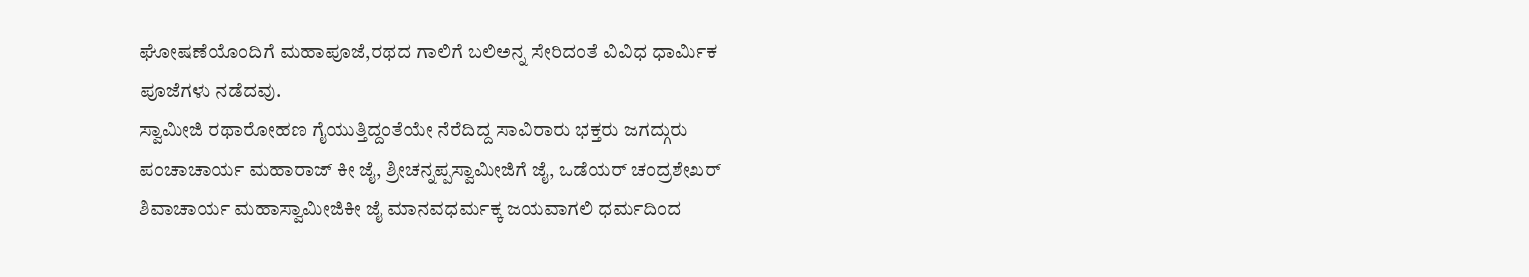ಘೋಷಣೆಯೊಂದಿಗೆ ಮಹಾಪೂಜೆ,ರಥದ ಗಾಲಿಗೆ ಬಲಿಅನ್ನ ಸೇರಿದಂತೆ ವಿವಿಧ ಧಾರ್ಮಿಕ ಪೂಜೆಗಳು ನಡೆದವು.
ಸ್ವಾಮೀಜಿ ರಥಾರೋಹಣ ಗೈಯುತ್ತಿದ್ದಂತೆಯೇ ನೆರೆದಿದ್ದ ಸಾವಿರಾರು ಭಕ್ತರು ಜಗದ್ಗುರು ಪಂಚಾಚಾರ್ಯ ಮಹಾರಾಜ್ ಕೀ ಜೈ, ಶ್ರೀಚನ್ನಪ್ಪಸ್ವಾಮೀಜಿಗೆ ಜೈ, ಒಡೆಯರ್ ಚಂದ್ರಶೇಖರ್ ಶಿವಾಚಾರ್ಯ ಮಹಾಸ್ವಾಮೀಜಿಕೀ ಜೈ ಮಾನವಧರ್ಮಕ್ಕ ಜಯವಾಗಲಿ ಧರ್ಮದಿಂದ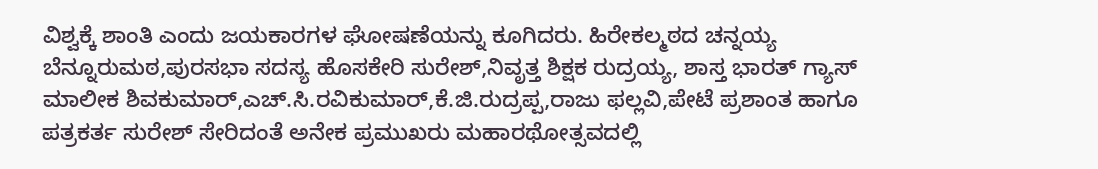ವಿಶ್ವಕ್ಕೆ ಶಾಂತಿ ಎಂದು ಜಯಕಾರಗಳ ಘೋಷಣೆಯನ್ನು ಕೂಗಿದರು. ಹಿರೇಕಲ್ಮಠದ ಚನ್ನಯ್ಯ ಬೆನ್ನೂರುಮಠ,ಪುರಸಭಾ ಸದಸ್ಯ ಹೊಸಕೇರಿ ಸುರೇಶ್,ನಿವೃತ್ತ ಶಿಕ್ಷಕ ರುದ್ರಯ್ಯ, ಶಾಸ್ತ ಭಾರತ್ ಗ್ಯಾಸ್ ಮಾಲೀಕ ಶಿವಕುಮಾರ್,ಎಚ್.ಸಿ.ರವಿಕುಮಾರ್,ಕೆ.ಜಿ.ರುದ್ರಪ್ಪ,ರಾಜು ಫಲ್ಲವಿ,ಪೇಟೆ ಪ್ರಶಾಂತ ಹಾಗೂ ಪತ್ರಕರ್ತ ಸುರೇಶ್ ಸೇರಿದಂತೆ ಅನೇಕ ಪ್ರಮುಖರು ಮಹಾರಥೋತ್ಸವದಲ್ಲಿ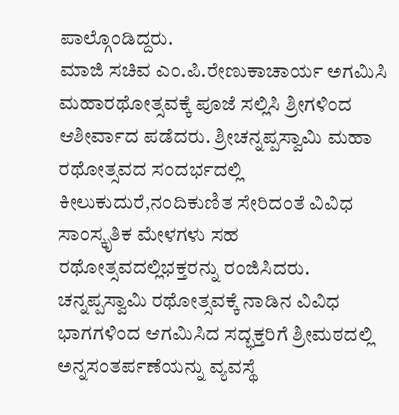ಪಾಲ್ಗೊಂಡಿದ್ದರು.
ಮಾಜಿ ಸಚಿವ ಎಂ.ಪಿ.ರೇಣುಕಾಚಾರ್ಯ ಅಗಮಿಸಿ ಮಹಾರಥೋತ್ಸವಕ್ಕೆ ಪೂಜೆ ಸಲ್ಲಿಸಿ ಶ್ರೀಗಳಿಂದ ಆಶೀರ್ವಾದ ಪಡೆದರು. ಶ್ರೀಚನ್ನಪ್ಪಸ್ವಾಮಿ ಮಹಾ ರಥೋತ್ಸವದ ಸಂದರ್ಭದಲ್ಲಿ ಕೀಲುಕುದುರೆ,ನಂದಿಕುಣಿತ ಸೇರಿದಂತೆ ವಿವಿಧ ಸಾಂಸ್ಕೃತಿಕ ಮೇಳಗಳು ಸಹ ರಥೋತ್ಸವದಲ್ಲಿಭಕ್ತರನ್ನು ರಂಜಿಸಿದರು.
ಚನ್ನಪ್ಪಸ್ವಾಮಿ ರಥೋತ್ಸವಕ್ಕೆ ನಾಡಿನ ವಿವಿಧ ಭಾಗಗಳಿಂದ ಆಗಮಿಸಿದ ಸದ್ಭಕ್ತರಿಗೆ ಶ್ರೀಮಠದಲ್ಲಿ ಅನ್ನಸಂತರ್ಪಣೆಯನ್ನು ವ್ಯವಸ್ಥೆ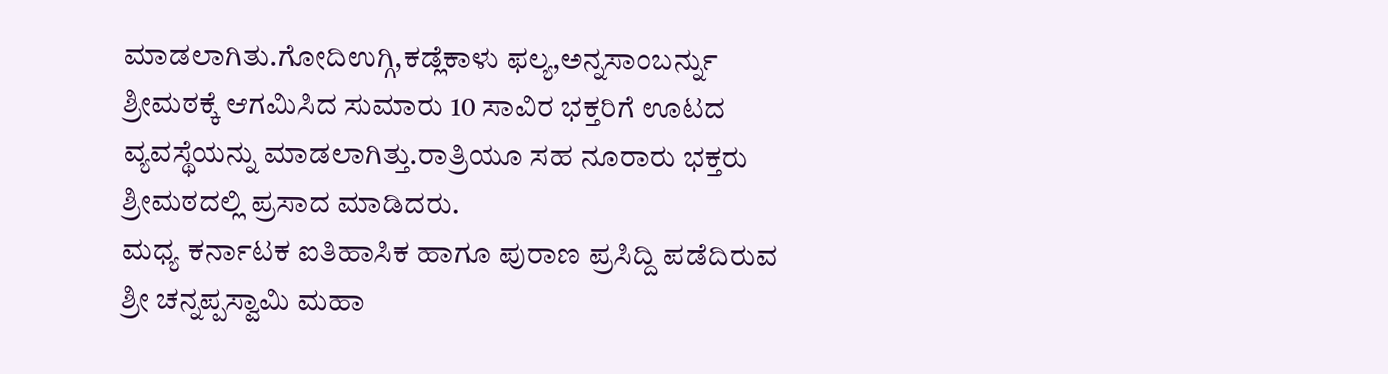ಮಾಡಲಾಗಿತು.ಗೋದಿಉಗ್ಗಿ,ಕಡ್ಲೆಕಾಳು ಫಲ್ಯ,ಅನ್ನಸಾಂಬರ್ನ್ನು ಶ್ರೀಮಠಕ್ಕೆ ಆಗಮಿಸಿದ ಸುಮಾರು 10 ಸಾವಿರ ಭಕ್ತರಿಗೆ ಊಟದ ವ್ಯವಸ್ಥೆಯನ್ನು ಮಾಡಲಾಗಿತ್ತು.ರಾತ್ರಿಯೂ ಸಹ ನೂರಾರು ಭಕ್ತರು ಶ್ರೀಮಠದಲ್ಲಿ ಪ್ರಸಾದ ಮಾಡಿದರು.
ಮಧ್ಯ ಕರ್ನಾಟಕ ಐತಿಹಾಸಿಕ ಹಾಗೂ ಪುರಾಣ ಪ್ರಸಿದ್ದಿ ಪಡೆದಿರುವ ಶ್ರೀ ಚನ್ನಪ್ಪಸ್ವಾಮಿ ಮಹಾ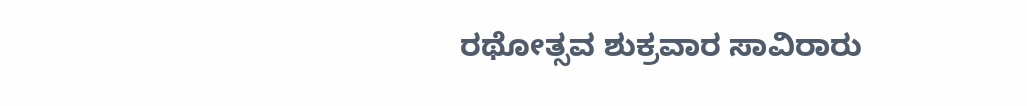ರಥೋತ್ಸವ ಶುಕ್ರವಾರ ಸಾವಿರಾರು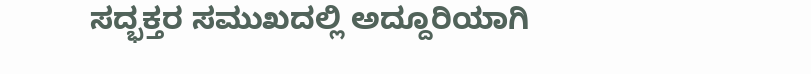ಸದ್ಭಕ್ತರ ಸಮುಖದಲ್ಲಿ ಅದ್ದೂರಿಯಾಗಿ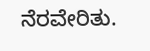ನೆರವೇರಿತು.